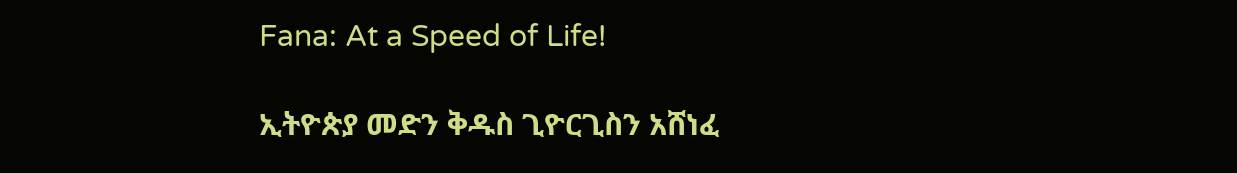Fana: At a Speed of Life!

ኢትዮጵያ መድን ቅዱስ ጊዮርጊስን አሸነፈ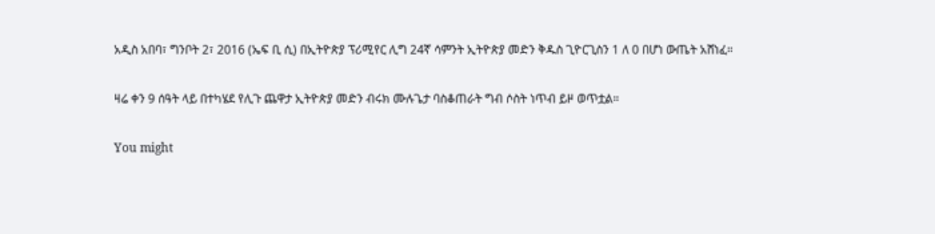አዲስ አበባ፣ ግንቦት 2፣ 2016 (ኤፍ ቢ ሲ) በኢትዮጵያ ፕሪሚየር ሊግ 24ኛ ሳምንት ኢትዮጵያ መድን ቅዱስ ጊዮርጊስን 1 ለ 0 በሆነ ውጤት አሸነፈ።

ዛሬ ቀን 9 ሰዓት ላይ በተካሄደ የሊጉ ጨዋታ ኢትዮጵያ መድን ብሩክ ሙሉጌታ ባስቆጠራት ግብ ሶስት ነጥብ ይዞ ወጥቷል።

You might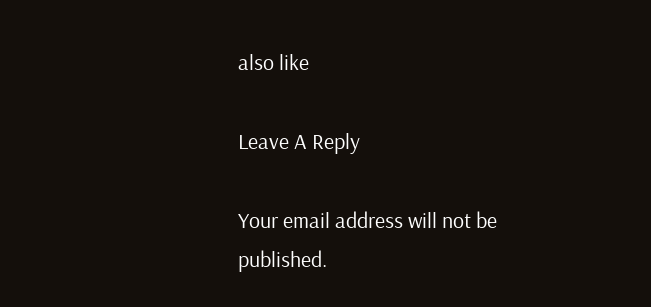also like

Leave A Reply

Your email address will not be published.